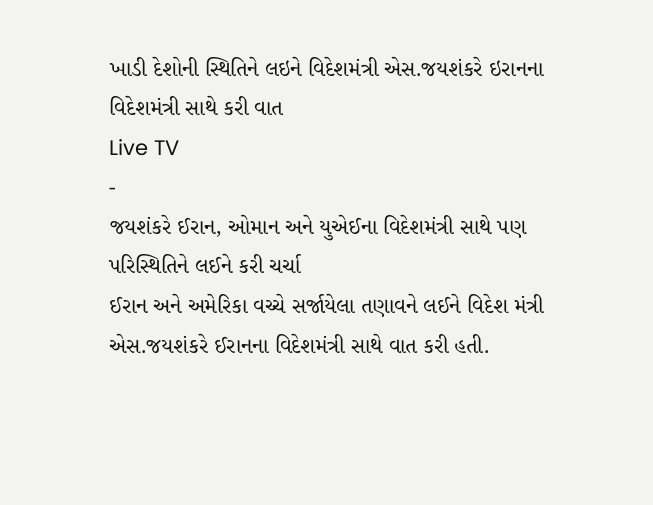ખાડી દેશોની સ્થિતિને લઇને વિદેશમંત્રી એસ.જયશંકરે ઇરાનના વિદેશમંત્રી સાથે કરી વાત
Live TV
-
જયશંકરે ઈરાન, ઓમાન અને યુએઈના વિદેશમંત્રી સાથે પણ પરિસ્થિતિને લઈને કરી ચર્ચા
ઈરાન અને અમેરિકા વચ્ચે સર્જાયેલા તણાવને લઈને વિદેશ મંત્રી એસ.જયશંકરે ઈરાનના વિદેશમંત્રી સાથે વાત કરી હતી.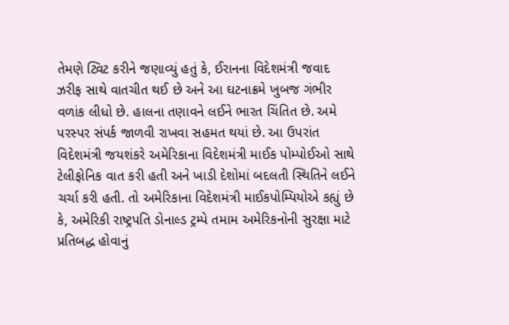તેમણે ટ્વિટ કરીને જણાવ્યું હતું કે, ઈરાનના વિદેશમંત્રી જવાદ ઝરીફ સાથે વાતચીત થઈ છે અને આ ઘટનાક્રમે ખુબજ ગંભીર વળાંક લીધો છે. હાલના તણાવને લઈને ભારત ચિંતિત છે. અમે પરસ્પર સંપર્ક જાળવી રાખવા સહમત થયાં છે. આ ઉપરાંત વિદેશમંત્રી જયશંકરે અમેરિકાના વિદેશમંત્રી માઈક પોમ્પોઈઓ સાથે ટેલીફોનિક વાત કરી હતી અને ખાડી દેશોમાં બદલતી સ્થિતિને લઈને ચર્ચા કરી હતી. તો અમેરિકાના વિદેશમંત્રી માઈકપોમ્પિયોએ કહ્યું છે કે, અમેરિકી રાષ્ટ્રપતિ ડોનાલ્ડ ટ્રમ્પે તમામ અમેરિકનોની સુરક્ષા માટે પ્રતિબદ્ધ હોવાનું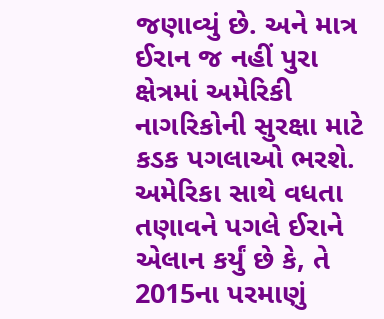જણાવ્યું છે. અને માત્ર ઈરાન જ નહીં પુરા ક્ષેત્રમાં અમેરિકી નાગરિકોની સુરક્ષા માટે કડક પગલાઓ ભરશે. અમેરિકા સાથે વધતા તણાવને પગલે ઈરાને એલાન કર્યું છે કે, તે 2015ના પરમાણું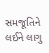સમજૂતિને લઈને લાગુ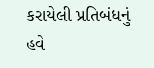કરાયેલી પ્રતિબંધનું હવે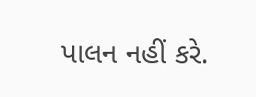પાલન નહીં કરે.